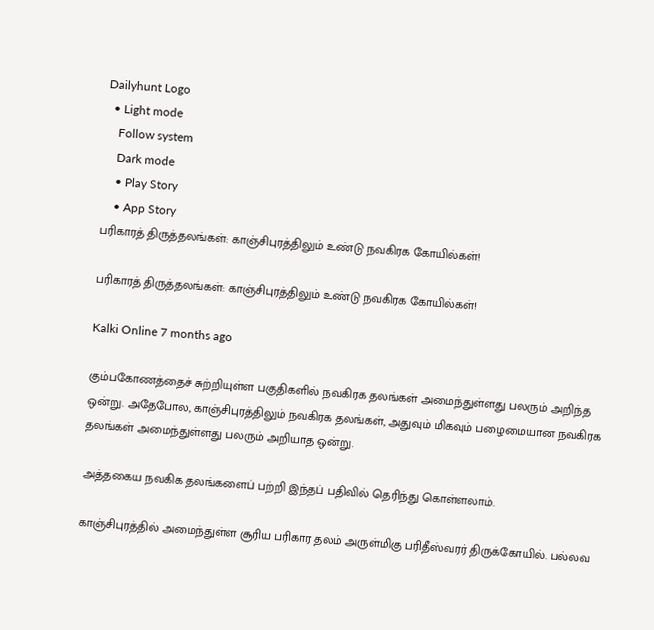Dailyhunt Logo
  • Light mode
    Follow system
    Dark mode
    • Play Story
    • App Story
பரிகாரத் திருத்தலங்கள்: காஞ்சிபுரத்திலும் உண்டு நவகிரக கோயில்கள்!

பரிகாரத் திருத்தலங்கள்: காஞ்சிபுரத்திலும் உண்டு நவகிரக கோயில்கள்!

Kalki Online 7 months ago

கும்பகோணத்தைச் சுற்றியுள்ள பகுதிகளில் நவகிரக தலங்கள் அமைந்துள்ளது பலரும் அறிந்த ஒன்று. அதேபோல, காஞ்சிபுரத்திலும் நவகிரக தலங்கள், அதுவும் மிகவும் பழைமையான நவகிரக தலங்கள் அமைந்துள்ளது பலரும் அறியாத ஒன்று.

அத்தகைய நவகிக தலங்களைப் பற்றி இந்தப் பதிவில் தெரிந்து கொள்ளலாம்.

காஞ்சிபுரத்தில் அமைந்துள்ள சூரிய பரிகார தலம் அருள்மிகு பரிதீஸ்வரர் திருக்கோயில். பல்லவ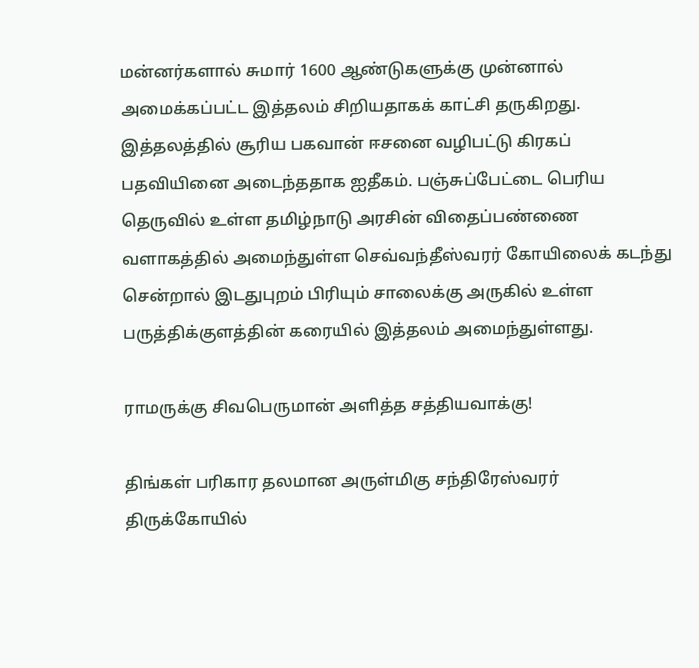மன்னர்களால் சுமார் 1600 ஆண்டுகளுக்கு முன்னால் அமைக்கப்பட்ட இத்தலம் சிறியதாகக் காட்சி தருகிறது. இத்தலத்தில் சூரிய பகவான் ஈசனை வழிபட்டு கிரகப் பதவியினை அடைந்ததாக ஐதீகம். பஞ்சுப்பேட்டை பெரிய தெருவில் உள்ள தமிழ்நாடு அரசின் விதைப்பண்ணை வளாகத்தில் அமைந்துள்ள செவ்வந்தீஸ்வரர் கோயிலைக் கடந்து சென்றால் இடதுபுறம் பிரியும் சாலைக்கு அருகில் உள்ள பருத்திக்குளத்தின் கரையில் இத்தலம் அமைந்துள்ளது.

ராமருக்கு சிவபெருமான் அளித்த சத்தியவாக்கு!

திங்கள் பரிகார தலமான அருள்மிகு சந்திரேஸ்வரர் திருக்கோயில்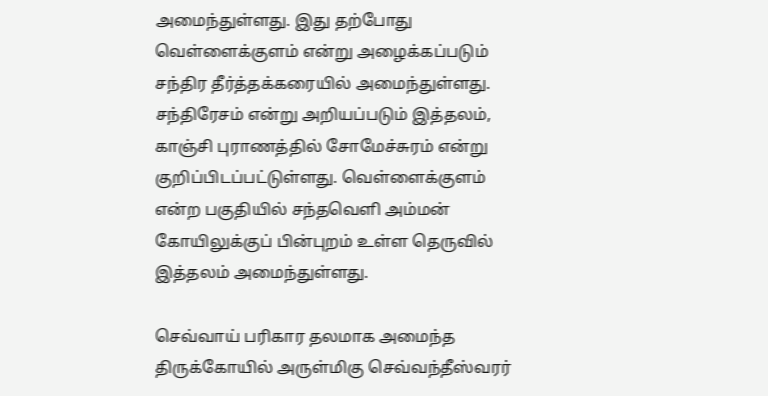அமைந்துள்ளது. இது தற்போது வெள்ளைக்குளம் என்று அழைக்கப்படும் சந்திர தீர்த்தக்கரையில் அமைந்துள்ளது. சந்திரேசம் என்று அறியப்படும் இத்தலம், காஞ்சி புராணத்தில் சோமேச்சுரம் என்று குறிப்பிடப்பட்டுள்ளது. வெள்ளைக்குளம் என்ற பகுதியில் சந்தவெளி அம்மன் கோயிலுக்குப் பின்புறம் உள்ள தெருவில் இத்தலம் அமைந்துள்ளது.

செவ்வாய் பரிகார தலமாக அமைந்த திருக்கோயில் அருள்மிகு செவ்வந்தீஸ்வரர்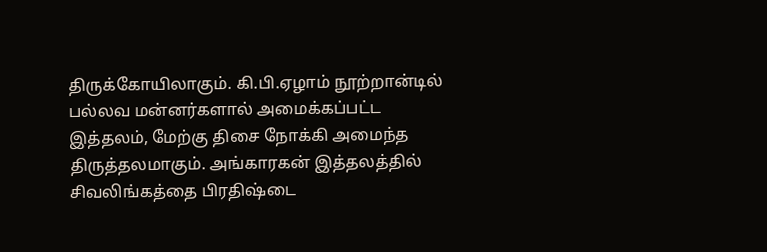திருக்கோயிலாகும். கி.பி.ஏழாம் நூற்றான்டில் பல்லவ மன்னர்களால் அமைக்கப்பட்ட இத்தலம், மேற்கு திசை நோக்கி அமைந்த திருத்தலமாகும். அங்காரகன் இத்தலத்தில் சிவலிங்கத்தை பிரதிஷ்டை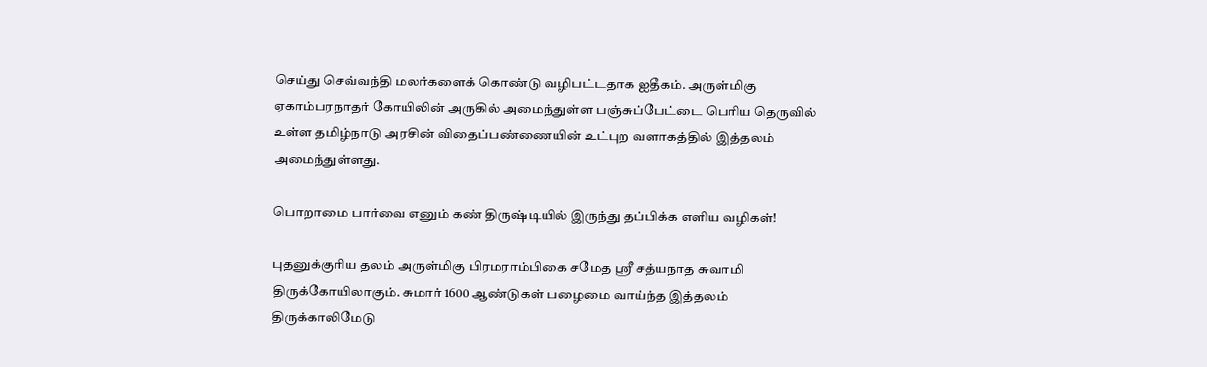செய்து செவ்வந்தி மலர்களைக் கொண்டு வழிபட்டதாக ஐதீகம். அருள்மிகு ஏகாம்பரநாதர் கோயிலின் அருகில் அமைந்துள்ள பஞ்சுப்பேட்டை பெரிய தெருவில் உள்ள தமிழ்நாடு அரசின் விதைப்பண்ணையின் உட்புற வளாகத்தில் இத்தலம் அமைந்துள்ளது.

பொறாமை பார்வை எனும் கண் திருஷ்டியில் இருந்து தப்பிக்க எளிய வழிகள்!

புதனுக்குரிய தலம் அருள்மிகு பிரமராம்பிகை சமேத ஸ்ரீ சத்யநாத சுவாமி திருக்கோயிலாகும். சுமார் 1600 ஆண்டுகள் பழைமை வாய்ந்த இத்தலம் திருக்காலிமேடு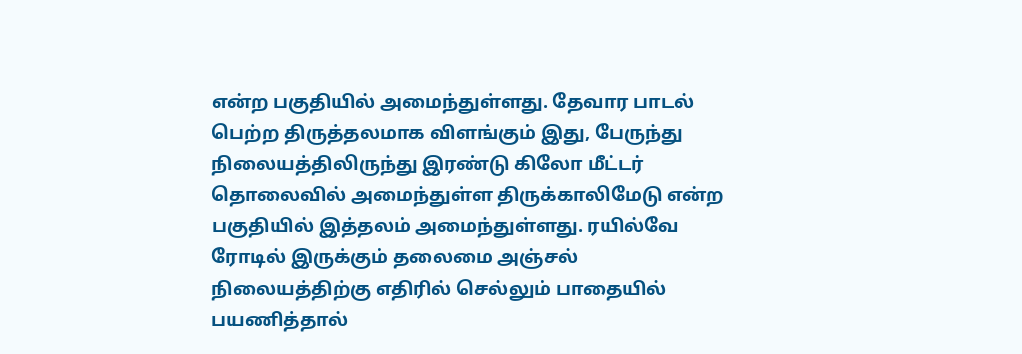என்ற பகுதியில் அமைந்துள்ளது. தேவார பாடல் பெற்ற திருத்தலமாக விளங்கும் இது, பேருந்து நிலையத்திலிருந்து இரண்டு கிலோ மீட்டர் தொலைவில் அமைந்துள்ள திருக்காலிமேடு என்ற பகுதியில் இத்தலம் அமைந்துள்ளது. ரயில்வே ரோடில் இருக்கும் தலைமை அஞ்சல் நிலையத்திற்கு எதிரில் செல்லும் பாதையில் பயணித்தால்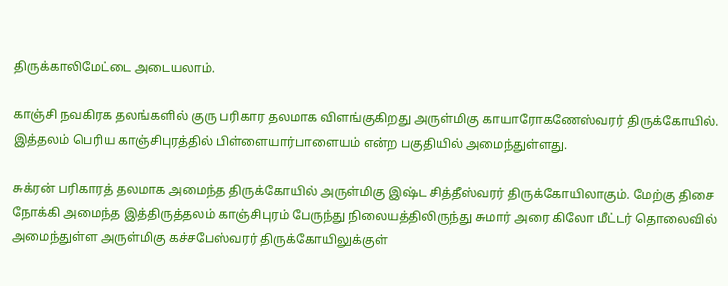திருக்காலிமேட்டை அடையலாம்.

காஞ்சி நவகிரக தலங்களில் குரு பரிகார தலமாக விளங்குகிறது அருள்மிகு காயாரோகணேஸ்வரர் திருக்கோயில். இத்தலம் பெரிய காஞ்சிபுரத்தில் பிள்ளையார்பாளையம் என்ற பகுதியில் அமைந்துள்ளது.

சுக்ரன் பரிகாரத் தலமாக அமைந்த திருக்கோயில் அருள்மிகு இஷ்ட சித்தீஸ்வரர் திருக்கோயிலாகும். மேற்கு திசை நோக்கி அமைந்த இத்திருத்தலம் காஞ்சிபுரம் பேருந்து நிலையத்திலிருந்து சுமார் அரை கிலோ மீட்டர் தொலைவில் அமைந்துள்ள அருள்மிகு கச்சபேஸ்வரர் திருக்கோயிலுக்குள்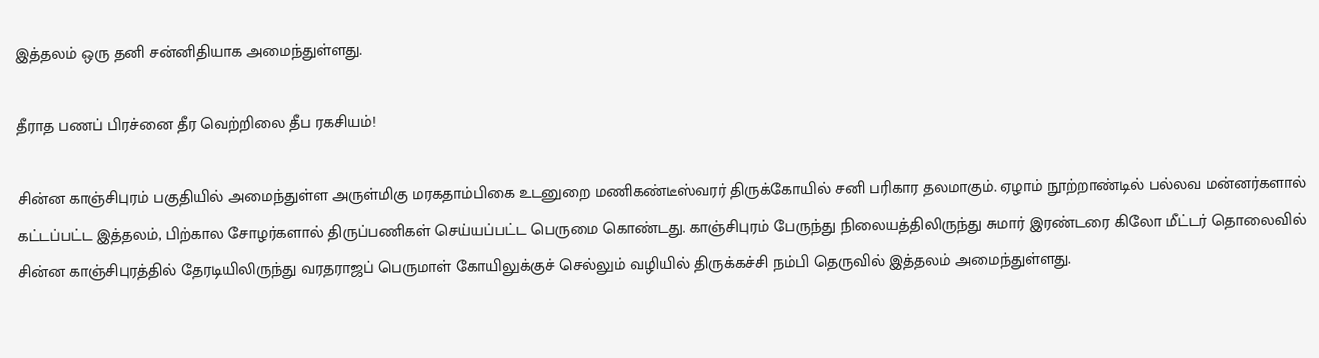இத்தலம் ஒரு தனி சன்னிதியாக அமைந்துள்ளது.

தீராத பணப் பிரச்னை தீர வெற்றிலை தீப ரகசியம்!

சின்ன காஞ்சிபுரம் பகுதியில் அமைந்துள்ள அருள்மிகு மரகதாம்பிகை உடனுறை மணிகண்டீஸ்வரர் திருக்கோயில் சனி பரிகார தலமாகும். ஏழாம் நூற்றாண்டில் பல்லவ மன்னர்களால் கட்டப்பட்ட இத்தலம், பிற்கால சோழர்களால் திருப்பணிகள் செய்யப்பட்ட பெருமை கொண்டது. காஞ்சிபுரம் பேருந்து நிலையத்திலிருந்து சுமார் இரண்டரை கிலோ மீட்டர் தொலைவில் சின்ன காஞ்சிபுரத்தில் தேரடியிலிருந்து வரதராஜப் பெருமாள் கோயிலுக்குச் செல்லும் வழியில் திருக்கச்சி நம்பி தெருவில் இத்தலம் அமைந்துள்ளது.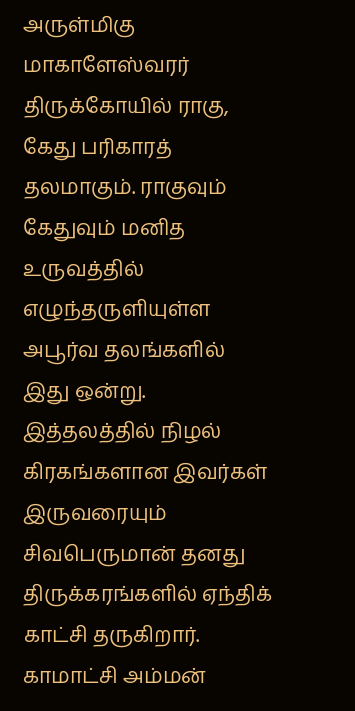அருள்மிகு மாகாளேஸ்வரர் திருக்கோயில் ராகு, கேது பரிகாரத் தலமாகும். ராகுவும் கேதுவும் மனித உருவத்தில் எழுந்தருளியுள்ள அபூர்வ தலங்களில் இது ஒன்று. இத்தலத்தில் நிழல் கிரகங்களான இவர்கள் இருவரையும் சிவபெருமான் தனது திருக்கரங்களில் ஏந்திக் காட்சி தருகிறார். காமாட்சி அம்மன்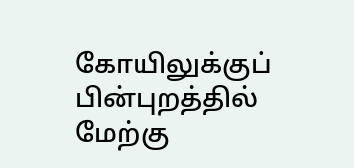கோயிலுக்குப் பின்புறத்தில் மேற்கு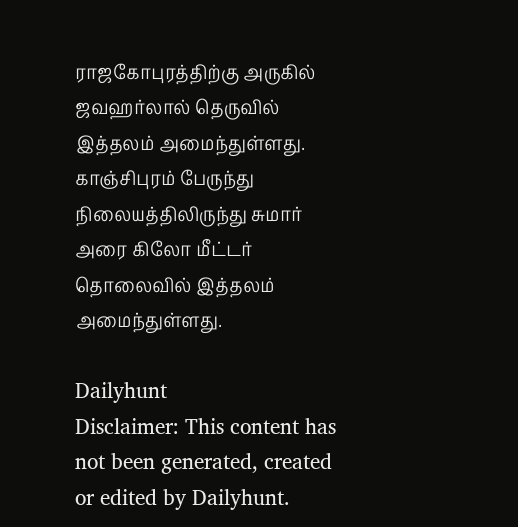ராஜகோபுரத்திற்கு அருகில் ஜவஹர்லால் தெருவில் இத்தலம் அமைந்துள்ளது. காஞ்சிபுரம் பேருந்து நிலையத்திலிருந்து சுமார் அரை கிலோ மீட்டர் தொலைவில் இத்தலம் அமைந்துள்ளது.

Dailyhunt
Disclaimer: This content has not been generated, created or edited by Dailyhunt.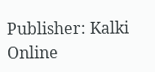Publisher: Kalki Online